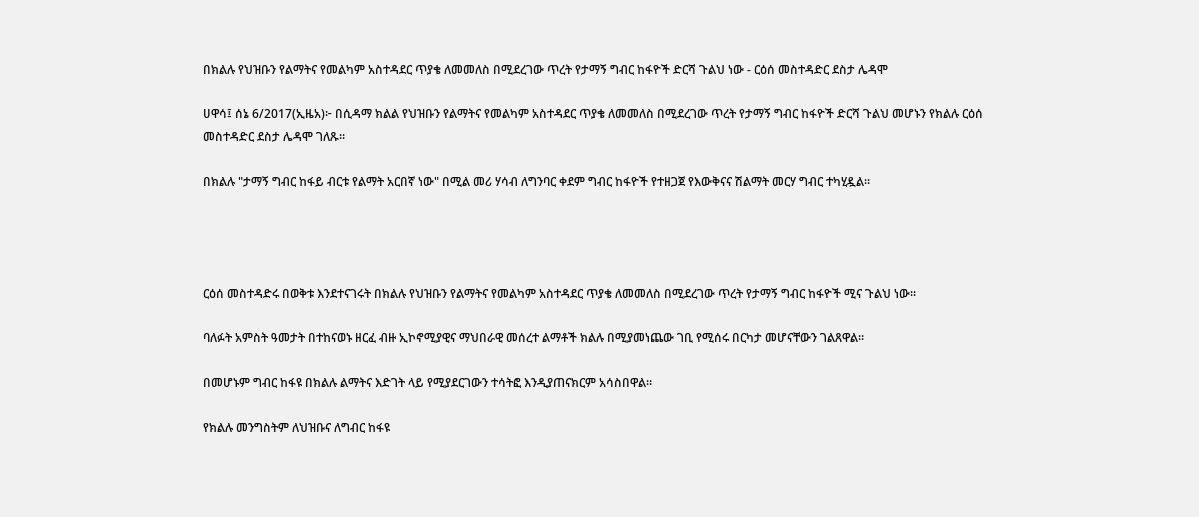በክልሉ የህዝቡን የልማትና የመልካም አስተዳደር ጥያቄ ለመመለስ በሚደረገው ጥረት የታማኝ ግብር ከፋዮች ድርሻ ጉልህ ነው - ርዕሰ መስተዳድር ደስታ ሌዳሞ

ሀዋሳ፤ ሰኔ 6/2017(ኢዜአ)፦ በሲዳማ ክልል የህዝቡን የልማትና የመልካም አስተዳደር ጥያቄ ለመመለስ በሚደረገው ጥረት የታማኝ ግብር ከፋዮች ድርሻ ጉልህ መሆኑን የክልሉ ርዕሰ መስተዳድር ደስታ ሌዳሞ ገለጹ።

በክልሉ "ታማኝ ግብር ከፋይ ብርቱ የልማት አርበኛ ነው" በሚል መሪ ሃሳብ ለግንባር ቀደም ግብር ከፋዮች የተዘጋጀ የእውቅናና ሽልማት መርሃ ግብር ተካሂዷል።




ርዕሰ መስተዳድሩ በወቅቱ እንደተናገሩት በክልሉ የህዝቡን የልማትና የመልካም አስተዳደር ጥያቄ ለመመለስ በሚደረገው ጥረት የታማኝ ግብር ከፋዮች ሚና ጉልህ ነው።

ባለፉት አምስት ዓመታት በተከናወኑ ዘርፈ ብዙ ኢኮኖሚያዊና ማህበራዊ መሰረተ ልማቶች ክልሉ በሚያመነጨው ገቢ የሚሰሩ በርካታ መሆናቸውን ገልጸዋል።

በመሆኑም ግብር ከፋዩ በክልሉ ልማትና እድገት ላይ የሚያደርገውን ተሳትፎ እንዲያጠናክርም አሳስበዋል።

የክልሉ መንግስትም ለህዝቡና ለግብር ከፋዩ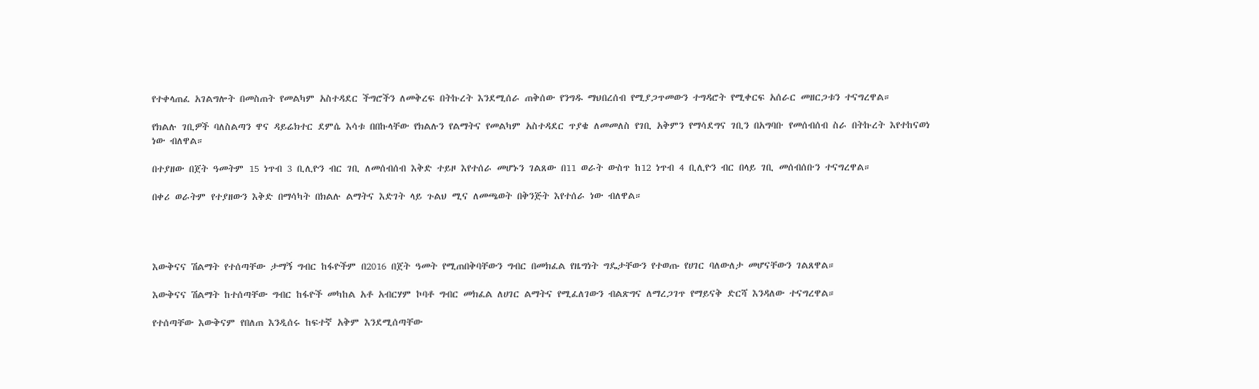የተቀላጠፈ አገልግሎት በመስጠት የመልካም አስተዳደር ችግሮችን ለመቅረፍ በትኩረት እንደሚሰራ ጠቅሰው የንግዱ ማህበረሰብ የሚያጋጥመውን ተግዳሮት የሚቀርፍ አሰራር መዘርጋቱን ተናግረዋል።

የክልሉ ገቢዎች ባለስልጣን ዋና ዳይሬክተር ደምሴ እሳቱ በበኩላቸው የክልሉን የልማትና የመልካም አስተዳደር ጥያቄ ለመመለስ የገቢ አቅምን የማሳደግና ገቢን በአግባቡ የመሰብሰብ ስራ በትኩረት እየተከናወነ ነው ብለዋል።

በተያዘው በጀት ዓመትም 15 ነጥብ 3 ቢሊዮን ብር ገቢ ለመሰብሰብ እቅድ ተይዞ እየተሰራ መሆኑን ገልጸው በ11 ወራት ውስጥ ከ12 ነጥብ 4 ቢሊዮን ብር በላይ ገቢ መሰብሰቡን ተናግረዋል።

በቀሪ ወራትም የተያዘውን እቅድ በማሳካት በክልሉ ልማትና እድገት ላይ ጉልህ ሚና ለመጫወት በቅንጅት እየተሰራ ነው ብለዋል።




እውቅናና ሽልማት የተሰጣቸው ታማኝ ግብር ከፋዮችም በ2016 በጀት ዓመት የሚጠበቅባቸውን ግብር በመክፈል የዜግነት ግዴታቸውን የተወጡ የሀገር ባለውለታ መሆናቸውን ገልጸዋል።

እውቅናና ሽልማት ከተሰጣቸው ግብር ከፋዮች መካከል አቶ አብርሃም ኮባቶ ግብር መክፈል ለሀገር ልማትና የሚፈለገውን ብልጽግና ለማረጋገጥ የማይናቅ ድርሻ እንዳለው ተናግረዋል።

የተሰጣቸው እውቅናም የበለጠ እንዲሰሩ ከፍተኛ አቅም እንደሚሰጣቸው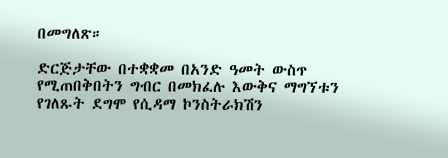በመግለጽ።

ድርጅታቸው በተቋቋመ በአንድ ዓመት ውስጥ የሚጠበቅበትን ግብር በመክፈሉ እውቅና ማግኘቱን የገለጹት ደግሞ የሲዳማ ኮንስትራክሽን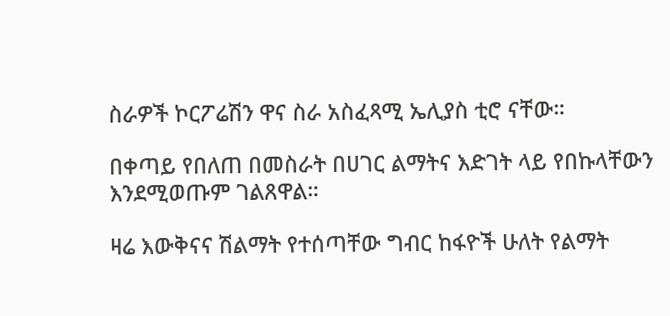ስራዎች ኮርፖሬሽን ዋና ስራ አስፈጻሚ ኤሊያስ ቲሮ ናቸው።

በቀጣይ የበለጠ በመስራት በሀገር ልማትና እድገት ላይ የበኩላቸውን እንደሚወጡም ገልጸዋል።

ዛሬ እውቅናና ሽልማት የተሰጣቸው ግብር ከፋዮች ሁለት የልማት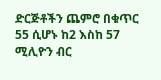ድርጅቶችን ጨምሮ በቁጥር 55 ሲሆኑ ከ2 እስከ 57 ሚሊዮን ብር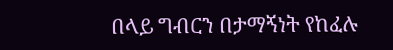በላይ ግብርን በታማኝነት የከፈሉ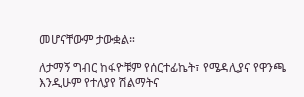መሆናቸውም ታውቋል።

ለታማኝ ግብር ከፋዮቹም የሰርተፊኬት፣ የሜዳሊያና የዋንጫ እንዲሁም የተለያየ ሽልማትና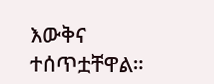እውቅና ተሰጥቷቸዋል።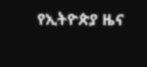የኢትዮጵያ ዜና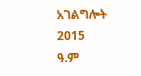አገልግሎት
2015
ዓ.ም